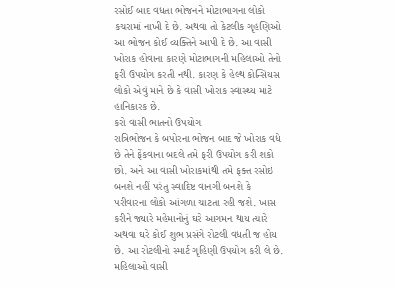રસોઈ બાદ વધતા ભોજનને મોટાભાગના લોકો કચરામાં નાખી દે છે. અથવા તો કેટલીક ગૃહણિઓ આ ભોજન કોઈ વ્યક્તિને આપી દે છે. આ વાસી ખોરાક હોવાના કારણે મોટાભાગની મહિલાઓ તેનો ફરી ઉપયોગ કરતી નથી. કારણ કે હેલ્થ કોન્સિયસ લોકો એવું માને છે કે વાસી ખોરાક સ્વાસ્થ્ય માટે હાનિકારક છે.
કરો વાસી ભાતનો ઉપયોગ
રાત્રિભોજન કે બપોરના ભોજન બાદ જે ખોરાક વધે છે તેને ફેંકવાના બદલે તમે ફરી ઉપયોગ કરી શકો છો. અને આ વાસી ખોરાકમાંથી તમે ફક્ત રસોઇ બનશે નહીં પરંતુ સ્વાદિષ્ટ વાનગી બનશે કે પરીવારના લોકો આંગળા ચાટતા રહી જશે. ખાસ કરીને જ્યારે મહેમાનોનું ઘરે આગમન થાય ત્યારે અથવા ઘરે કોઈ શુભ પ્રસંગે રોટલી વધતી જ હોય છે. આ રોટલીનો સ્માર્ટ ગૃહિણી ઉપયોગ કરી લે છે. મહિલાઓ વાસી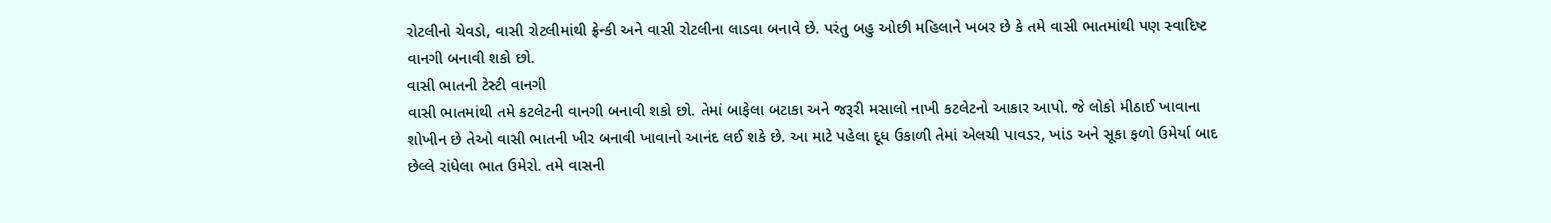રોટલીનો ચેવડો, વાસી રોટલીમાંથી ફ્રેન્કી અને વાસી રોટલીના લાડવા બનાવે છે. પરંતુ બહુ ઓછી મહિલાને ખબર છે કે તમે વાસી ભાતમાંથી પણ સ્વાદિષ્ટ વાનગી બનાવી શકો છો.
વાસી ભાતની ટેસ્ટી વાનગી
વાસી ભાતમાંથી તમે કટલેટની વાનગી બનાવી શકો છો. તેમાં બાફેલા બટાકા અને જરૂરી મસાલો નાખી કટલેટનો આકાર આપો. જે લોકો મીઠાઈ ખાવાના શોખીન છે તેઓ વાસી ભાતની ખીર બનાવી ખાવાનો આનંદ લઈ શકે છે. આ માટે પહેલા દૂધ ઉકાળી તેમાં એલચી પાવડર, ખાંડ અને સૂકા ફળો ઉમેર્યા બાદ છેલ્લે રાંધેલા ભાત ઉમેરો. તમે વાસની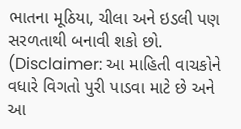ભાતના મૂઠિયા, ચીલા અને ઇડલી પણ સરળતાથી બનાવી શકો છો.
(Disclaimer: આ માહિતી વાચકોને વધારે વિગતો પુરી પાડવા માટે છે અને આ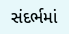સંદર્ભમાં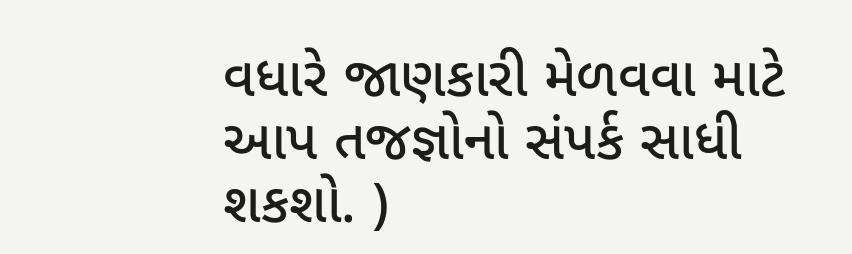વધારે જાણકારી મેળવવા માટે આપ તજજ્ઞોનો સંપર્ક સાધી શકશો. )